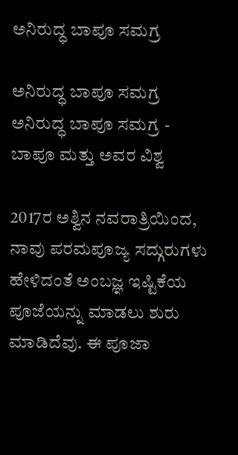ಅನಿರುದ್ಧ ಬಾಪೂ ಸಮಗ್ರ

ಅನಿರುದ್ಧ ಬಾಪೂ ಸಮಗ್ರ ಅನಿರುದ್ಧ ಬಾಪೂ ಸಮಗ್ರ - ಬಾಪೂ ಮತ್ತು ಅವರ ವಿಶ್ವ

2017ರ ಅಶ್ವಿನ ನವರಾತ್ರಿಯಿಂದ, ನಾವು ಪರಮಪೂಜ್ಯ ಸದ್ಗುರುಗಳು ಹೇಳಿದಂತೆ ಅಂಬಜ್ಞ ಇಷ್ಟಿಕೆಯ ಪೂಜೆಯನ್ನು ಮಾಡಲು ಶುರು ಮಾಡಿದೆವು. ಈ ಪೂಜಾ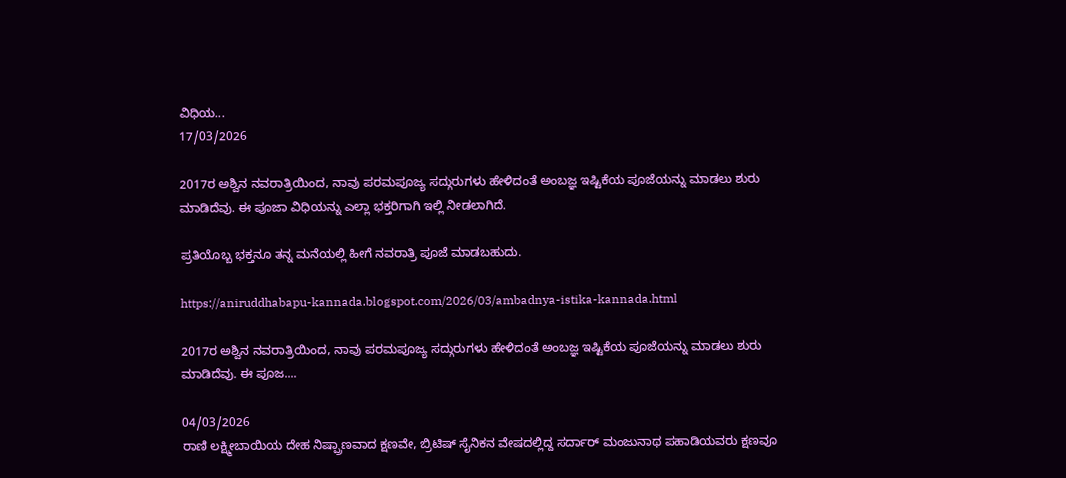ವಿಧಿಯ...
17/03/2026

2017ರ ಅಶ್ವಿನ ನವರಾತ್ರಿಯಿಂದ, ನಾವು ಪರಮಪೂಜ್ಯ ಸದ್ಗುರುಗಳು ಹೇಳಿದಂತೆ ಅಂಬಜ್ಞ ಇಷ್ಟಿಕೆಯ ಪೂಜೆಯನ್ನು ಮಾಡಲು ಶುರು ಮಾಡಿದೆವು. ಈ ಪೂಜಾ ವಿಧಿಯನ್ನು ಎಲ್ಲಾ ಭಕ್ತರಿಗಾಗಿ ಇಲ್ಲಿ ನೀಡಲಾಗಿದೆ.

ಪ್ರತಿಯೊಬ್ಬ ಭಕ್ತನೂ ತನ್ನ ಮನೆಯಲ್ಲಿ ಹೀಗೆ ನವರಾತ್ರಿ ಪೂಜೆ ಮಾಡಬಹುದು.

https://aniruddhabapu-kannada.blogspot.com/2026/03/ambadnya-istika-kannada.html

2017ರ ಅಶ್ವಿನ ನವರಾತ್ರಿಯಿಂದ, ನಾವು ಪರಮಪೂಜ್ಯ ಸದ್ಗುರುಗಳು ಹೇಳಿದಂತೆ ಅಂಬಜ್ಞ ಇಷ್ಟಿಕೆಯ ಪೂಜೆಯನ್ನು ಮಾಡಲು ಶುರು ಮಾಡಿದೆವು. ಈ ಪೂಜ....

04/03/2026
ರಾಣಿ ಲಕ್ಷ್ಮೀಬಾಯಿಯ ದೇಹ ನಿಷ್ಪ್ರಾಣವಾದ ಕ್ಷಣವೇ, ಬ್ರಿಟಿಷ್ ಸೈನಿಕನ ವೇಷದಲ್ಲಿದ್ದ ಸರ್ದಾರ್ ಮಂಜುನಾಥ ಪಹಾಡಿಯವರು ಕ್ಷಣವೂ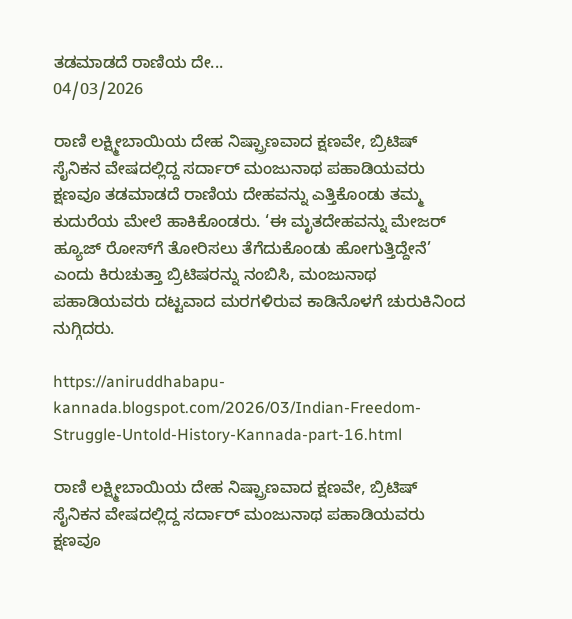ತಡಮಾಡದೆ ರಾಣಿಯ ದೇ...
04/03/2026

ರಾಣಿ ಲಕ್ಷ್ಮೀಬಾಯಿಯ ದೇಹ ನಿಷ್ಪ್ರಾಣವಾದ ಕ್ಷಣವೇ, ಬ್ರಿಟಿಷ್ ಸೈನಿಕನ ವೇಷದಲ್ಲಿದ್ದ ಸರ್ದಾರ್ ಮಂಜುನಾಥ ಪಹಾಡಿಯವರು ಕ್ಷಣವೂ ತಡಮಾಡದೆ ರಾಣಿಯ ದೇಹವನ್ನು ಎತ್ತಿಕೊಂಡು ತಮ್ಮ ಕುದುರೆಯ ಮೇಲೆ ಹಾಕಿಕೊಂಡರು. ‘ಈ ಮೃತದೇಹವನ್ನು ಮೇಜರ್ ಹ್ಯೂಜ್ ರೋಸ್‌ಗೆ ತೋರಿಸಲು ತೆಗೆದುಕೊಂಡು ಹೋಗುತ್ತಿದ್ದೇನೆ’ ಎಂದು ಕಿರುಚುತ್ತಾ ಬ್ರಿಟಿಷರನ್ನು ನಂಬಿಸಿ, ಮಂಜುನಾಥ ಪಹಾಡಿಯವರು ದಟ್ಟವಾದ ಮರಗಳಿರುವ ಕಾಡಿನೊಳಗೆ ಚುರುಕಿನಿಂದ ನುಗ್ಗಿದರು.

https://aniruddhabapu-kannada.blogspot.com/2026/03/Indian-Freedom-Struggle-Untold-History-Kannada-part-16.html

ರಾಣಿ ಲಕ್ಷ್ಮೀಬಾಯಿಯ ದೇಹ ನಿಷ್ಪ್ರಾಣವಾದ ಕ್ಷಣವೇ, ಬ್ರಿಟಿಷ್ ಸೈನಿಕನ ವೇಷದಲ್ಲಿದ್ದ ಸರ್ದಾರ್ ಮಂಜುನಾಥ ಪಹಾಡಿಯವರು ಕ್ಷಣವೂ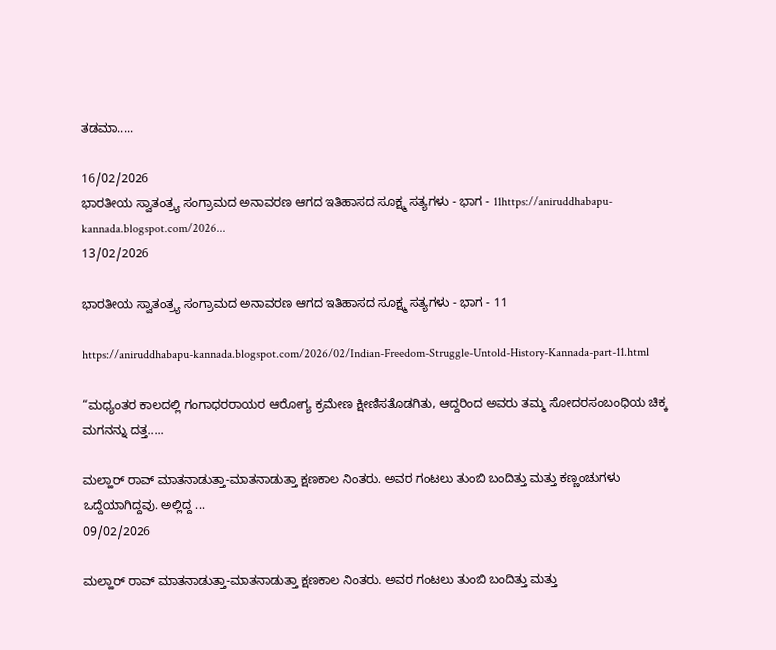ತಡಮಾ.....

16/02/2026
ಭಾರತೀಯ ಸ್ವಾತಂತ್ರ್ಯ ಸಂಗ್ರಾಮದ ಅನಾವರಣ ಆಗದ ಇತಿಹಾಸದ ಸೂಕ್ಷ್ಮ ಸತ್ಯಗಳು - ಭಾಗ - 11https://aniruddhabapu-kannada.blogspot.com/2026...
13/02/2026

ಭಾರತೀಯ ಸ್ವಾತಂತ್ರ್ಯ ಸಂಗ್ರಾಮದ ಅನಾವರಣ ಆಗದ ಇತಿಹಾಸದ ಸೂಕ್ಷ್ಮ ಸತ್ಯಗಳು - ಭಾಗ - 11

https://aniruddhabapu-kannada.blogspot.com/2026/02/Indian-Freedom-Struggle-Untold-History-Kannada-part-11.html

“ಮಧ್ಯಂತರ ಕಾಲದಲ್ಲಿ ಗಂಗಾಧರರಾಯರ ಆರೋಗ್ಯ ಕ್ರಮೇಣ ಕ್ಷೀಣಿಸತೊಡಗಿತು, ಆದ್ದರಿಂದ ಅವರು ತಮ್ಮ ಸೋದರಸಂಬಂಧಿಯ ಚಿಕ್ಕ ಮಗನನ್ನು ದತ್ತ.....

ಮಲ್ಹಾರ್ ರಾವ್ ಮಾತನಾಡುತ್ತಾ-ಮಾತನಾಡುತ್ತಾ ಕ್ಷಣಕಾಲ ನಿಂತರು. ಅವರ ಗಂಟಲು ತುಂಬಿ ಬಂದಿತ್ತು ಮತ್ತು ಕಣ್ಣಂಚುಗಳು ಒದ್ದೆಯಾಗಿದ್ದವು. ಅಲ್ಲಿದ್ದ ...
09/02/2026

ಮಲ್ಹಾರ್ ರಾವ್ ಮಾತನಾಡುತ್ತಾ-ಮಾತನಾಡುತ್ತಾ ಕ್ಷಣಕಾಲ ನಿಂತರು. ಅವರ ಗಂಟಲು ತುಂಬಿ ಬಂದಿತ್ತು ಮತ್ತು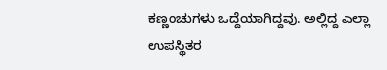ಕಣ್ಣಂಚುಗಳು ಒದ್ದೆಯಾಗಿದ್ದವು. ಅಲ್ಲಿದ್ದ ಎಲ್ಲಾ ಉಪಸ್ಥಿತರ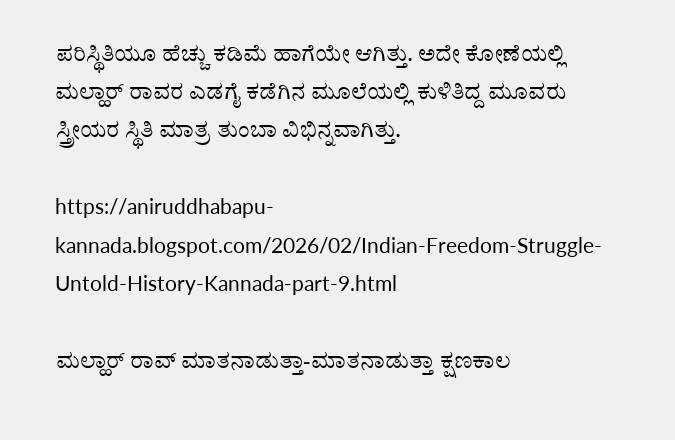ಪರಿಸ್ಥಿತಿಯೂ ಹೆಚ್ಚು ಕಡಿಮೆ ಹಾಗೆಯೇ ಆಗಿತ್ತು. ಅದೇ ಕೋಣೆಯಲ್ಲಿ ಮಲ್ಹಾರ್ ರಾವರ ಎಡಗೈ ಕಡೆಗಿನ ಮೂಲೆಯಲ್ಲಿ ಕುಳಿತಿದ್ದ ಮೂವರು ಸ್ತ್ರೀಯರ ಸ್ಥಿತಿ ಮಾತ್ರ ತುಂಬಾ ವಿಭಿನ್ನವಾಗಿತ್ತು.

https://aniruddhabapu-kannada.blogspot.com/2026/02/Indian-Freedom-Struggle-Untold-History-Kannada-part-9.html

ಮಲ್ಹಾರ್ ರಾವ್ ಮಾತನಾಡುತ್ತಾ-ಮಾತನಾಡುತ್ತಾ ಕ್ಷಣಕಾಲ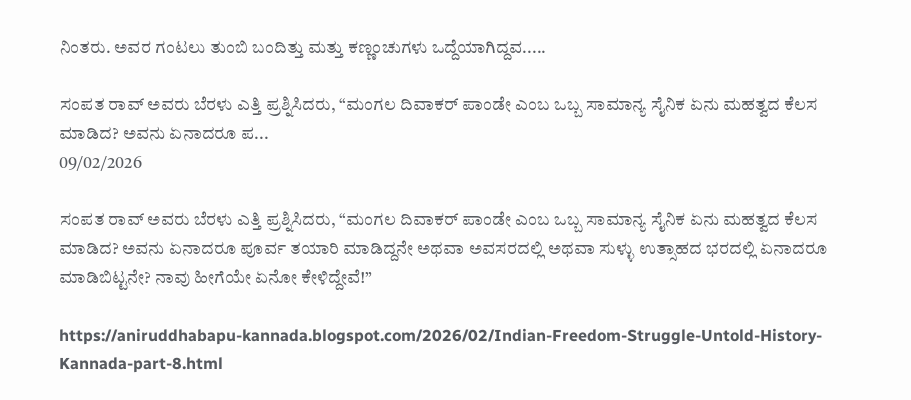ನಿಂತರು. ಅವರ ಗಂಟಲು ತುಂಬಿ ಬಂದಿತ್ತು ಮತ್ತು ಕಣ್ಣಂಚುಗಳು ಒದ್ದೆಯಾಗಿದ್ದವ.....

ಸಂಪತ ರಾವ್ ಅವರು ಬೆರಳು ಎತ್ತಿ ಪ್ರಶ್ನಿಸಿದರು, “ಮಂಗಲ ದಿವಾಕರ್ ಪಾಂಡೇ ಎಂಬ ಒಬ್ಬ ಸಾಮಾನ್ಯ ಸೈನಿಕ ಏನು ಮಹತ್ವದ ಕೆಲಸ ಮಾಡಿದ? ಅವನು ಏನಾದರೂ ಪ...
09/02/2026

ಸಂಪತ ರಾವ್ ಅವರು ಬೆರಳು ಎತ್ತಿ ಪ್ರಶ್ನಿಸಿದರು, “ಮಂಗಲ ದಿವಾಕರ್ ಪಾಂಡೇ ಎಂಬ ಒಬ್ಬ ಸಾಮಾನ್ಯ ಸೈನಿಕ ಏನು ಮಹತ್ವದ ಕೆಲಸ ಮಾಡಿದ? ಅವನು ಏನಾದರೂ ಪೂರ್ವ ತಯಾರಿ ಮಾಡಿದ್ದನೇ ಅಥವಾ ಅವಸರದಲ್ಲಿ ಅಥವಾ ಸುಳ್ಳು ಉತ್ಸಾಹದ ಭರದಲ್ಲಿ ಏನಾದರೂ ಮಾಡಿಬಿಟ್ಟನೇ? ನಾವು ಹೀಗೆಯೇ ಏನೋ ಕೇಳಿದ್ದೇವೆ!”

https://aniruddhabapu-kannada.blogspot.com/2026/02/Indian-Freedom-Struggle-Untold-History-Kannada-part-8.html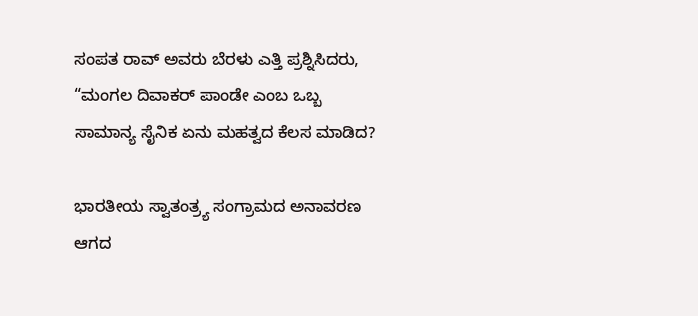ಸಂಪತ ರಾವ್ ಅವರು ಬೆರಳು ಎತ್ತಿ ಪ್ರಶ್ನಿಸಿದರು, “ಮಂಗಲ ದಿವಾಕರ್ ಪಾಂಡೇ ಎಂಬ ಒಬ್ಬ ಸಾಮಾನ್ಯ ಸೈನಿಕ ಏನು ಮಹತ್ವದ ಕೆಲಸ ಮಾಡಿದ?

ಭಾರತೀಯ ಸ್ವಾತಂತ್ರ್ಯ ಸಂಗ್ರಾಮದ ಅನಾವರಣ ಆಗದ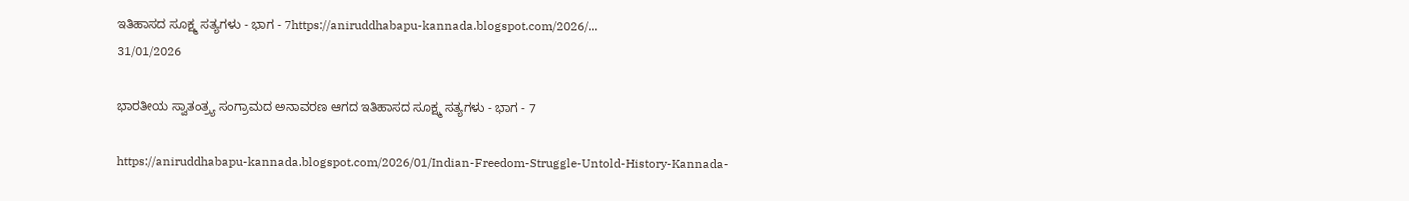ಇತಿಹಾಸದ ಸೂಕ್ಷ್ಮ ಸತ್ಯಗಳು - ಭಾಗ - 7https://aniruddhabapu-kannada.blogspot.com/2026/...
31/01/2026

ಭಾರತೀಯ ಸ್ವಾತಂತ್ರ್ಯ ಸಂಗ್ರಾಮದ ಅನಾವರಣ ಆಗದ ಇತಿಹಾಸದ ಸೂಕ್ಷ್ಮ ಸತ್ಯಗಳು - ಭಾಗ - 7

https://aniruddhabapu-kannada.blogspot.com/2026/01/Indian-Freedom-Struggle-Untold-History-Kannada-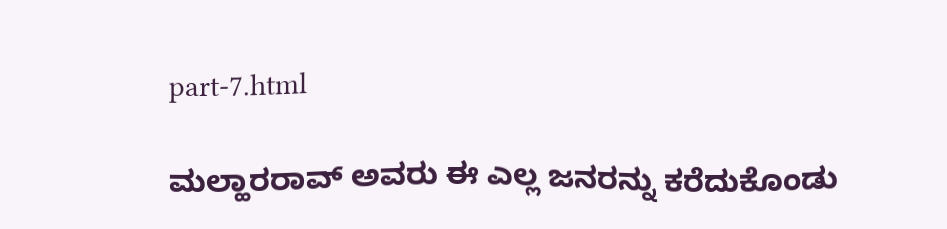part-7.html

ಮಲ್ಹಾರರಾವ್ ಅವರು ಈ ಎಲ್ಲ ಜನರನ್ನು ಕರೆದುಕೊಂಡು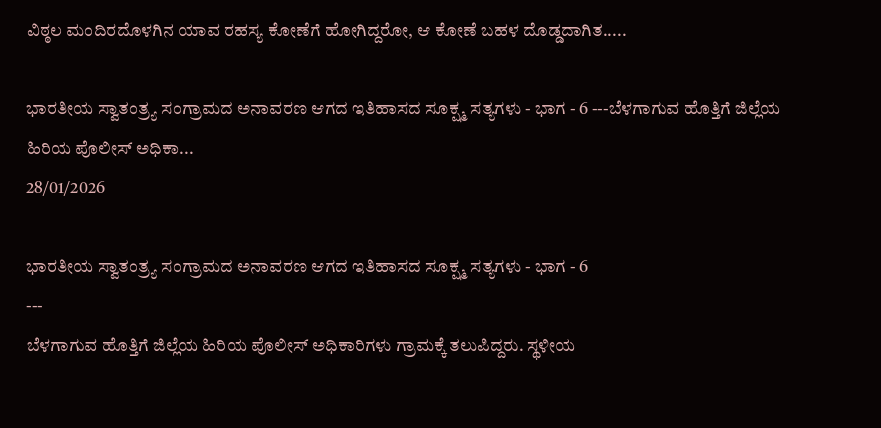ವಿಠ್ಠಲ ಮಂದಿರದೊಳಗಿನ ಯಾವ ರಹಸ್ಯ ಕೋಣೆಗೆ ಹೋಗಿದ್ದರೋ, ಆ ಕೋಣೆ ಬಹಳ ದೊಡ್ಡದಾಗಿತ.....

ಭಾರತೀಯ ಸ್ವಾತಂತ್ರ್ಯ ಸಂಗ್ರಾಮದ ಅನಾವರಣ ಆಗದ ಇತಿಹಾಸದ ಸೂಕ್ಷ್ಮ ಸತ್ಯಗಳು - ಭಾಗ - 6 ---ಬೆಳಗಾಗುವ ಹೊತ್ತಿಗೆ ಜಿಲ್ಲೆಯ ಹಿರಿಯ ಪೊಲೀಸ್ ಅಧಿಕಾ...
28/01/2026

ಭಾರತೀಯ ಸ್ವಾತಂತ್ರ್ಯ ಸಂಗ್ರಾಮದ ಅನಾವರಣ ಆಗದ ಇತಿಹಾಸದ ಸೂಕ್ಷ್ಮ ಸತ್ಯಗಳು - ಭಾಗ - 6
---
ಬೆಳಗಾಗುವ ಹೊತ್ತಿಗೆ ಜಿಲ್ಲೆಯ ಹಿರಿಯ ಪೊಲೀಸ್ ಅಧಿಕಾರಿಗಳು ಗ್ರಾಮಕ್ಕೆ ತಲುಪಿದ್ದರು. ಸ್ಥಳೀಯ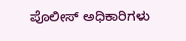ಪೊಲೀಸ್ ಅಧಿಕಾರಿಗಳು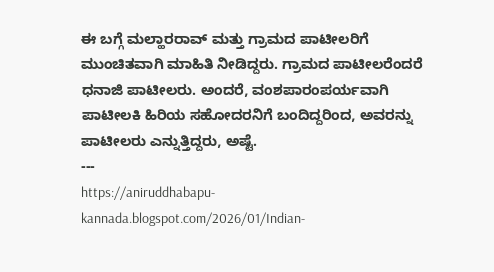ಈ ಬಗ್ಗೆ ಮಲ್ಹಾರರಾವ್ ಮತ್ತು ಗ್ರಾಮದ ಪಾಟೀಲರಿಗೆ ಮುಂಚಿತವಾಗಿ ಮಾಹಿತಿ ನೀಡಿದ್ದರು. ಗ್ರಾಮದ ಪಾಟೀಲರೆಂದರೆ ಧನಾಜಿ ಪಾಟೀಲರು. ಅಂದರೆ, ವಂಶಪಾರಂಪರ್ಯವಾಗಿ ಪಾಟೀಲಕಿ ಹಿರಿಯ ಸಹೋದರನಿಗೆ ಬಂದಿದ್ದರಿಂದ, ಅವರನ್ನು ಪಾಟೀಲರು ಎನ್ನುತ್ತಿದ್ದರು, ಅಷ್ಟೆ.
---
https://aniruddhabapu-kannada.blogspot.com/2026/01/Indian-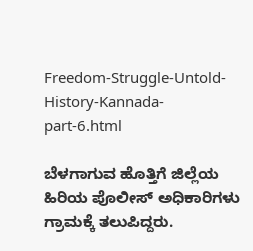Freedom-Struggle-Untold-History-Kannada-part-6.html

ಬೆಳಗಾಗುವ ಹೊತ್ತಿಗೆ ಜಿಲ್ಲೆಯ ಹಿರಿಯ ಪೊಲೀಸ್ ಅಧಿಕಾರಿಗಳು ಗ್ರಾಮಕ್ಕೆ ತಲುಪಿದ್ದರು.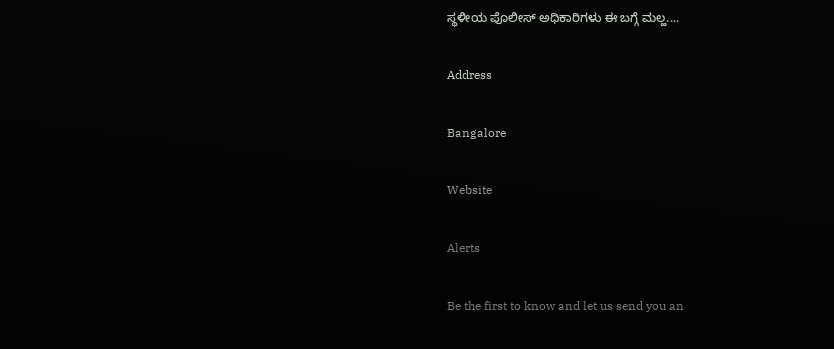ಸ್ಥಳೀಯ ಪೊಲೀಸ್ ಅಧಿಕಾರಿಗಳು ಈ ಬಗ್ಗೆ ಮಲ್ಹ....

Address

Bangalore

Website

Alerts

Be the first to know and let us send you an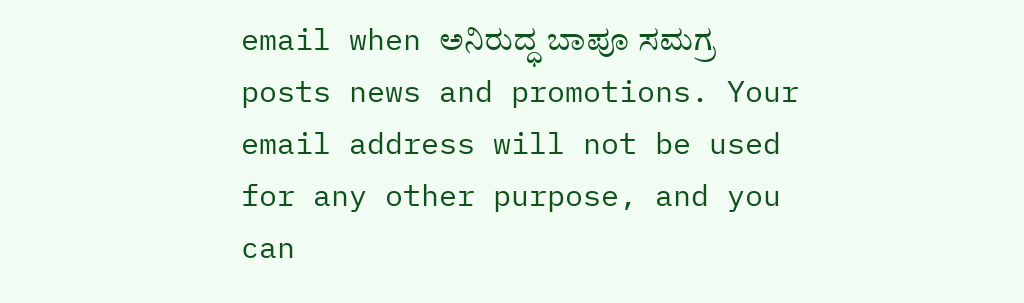email when ಅನಿರುದ್ಧ ಬಾಪೂ ಸಮಗ್ರ posts news and promotions. Your email address will not be used for any other purpose, and you can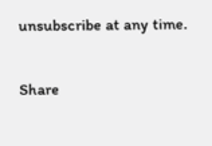unsubscribe at any time.

Share